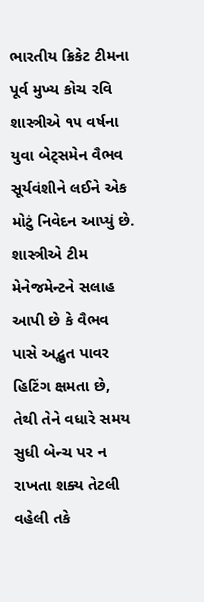ભારતીય ક્રિકેટ ટીમના પૂર્વ મુખ્ય કોચ રવિ શાસ્ત્રીએ ૧૫ વર્ષના યુવા બેટ્સમેન વૈભવ સૂર્યવંશીને લઈને એક મોટું નિવેદન આપ્યું છે. શાસ્ત્રીએ ટીમ મેનેજમેન્ટને સલાહ આપી છે કે વૈભવ પાસે અદ્ભુત પાવર હિટિંગ ક્ષમતા છે, તેથી તેને વધારે સમય સુધી બેન્ચ પર ન રાખતા શક્ય તેટલી વહેલી તકે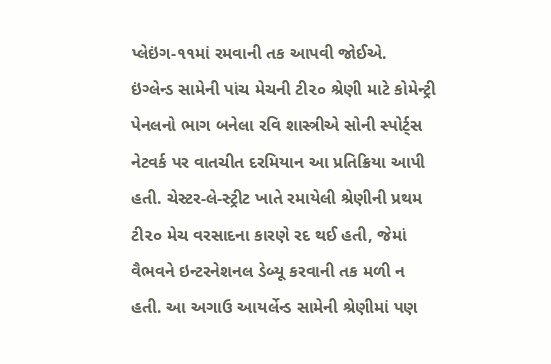પ્લેઇંગ-૧૧માં રમવાની તક આપવી જોઈએ.
ઇંગ્લેન્ડ સામેની પાંચ મેચની ટી૨૦ શ્રેણી માટે કોમેન્ટ્રી પેનલનો ભાગ બનેલા રવિ શાસ્ત્રીએ સોની સ્પોર્ટ્સ નેટવર્ક પર વાતચીત દરમિયાન આ પ્રતિક્રિયા આપી હતી. ચેસ્ટર-લે-સ્ટ્રીટ ખાતે રમાયેલી શ્રેણીની પ્રથમ ટી૨૦ મેચ વરસાદના કારણે રદ થઈ હતી, જેમાં વૈભવને ઇન્ટરનેશનલ ડેબ્યૂ કરવાની તક મળી ન હતી. આ અગાઉ આયર્લેન્ડ સામેની શ્રેણીમાં પણ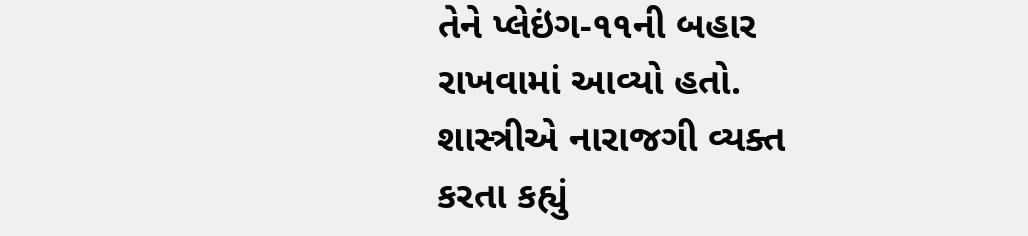તેને પ્લેઇંગ-૧૧ની બહાર રાખવામાં આવ્યો હતો.
શાસ્ત્રીએ નારાજગી વ્યક્ત કરતા કહ્યું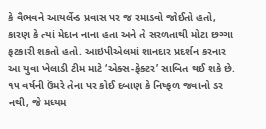કે વૈભવને આયર્લેન્ડ પ્રવાસ પર જ રમાડવો જોઈતો હતો, કારણ કે ત્યાં મેદાન નાના હતા અને તે સરળતાથી મોટા છગ્ગા ફટકારી શકતો હતો. આઇપીએલમાં શાનદાર પ્રદર્શન કરનાર આ યુવા ખેલાડી ટીમ માટે ‘એક્સ-ફેક્ટર’ સાબિત થઈ શકે છે. ૧૫ વર્ષની ઉંમરે તેના પર કોઈ દબાણ કે નિષ્ફળ જવાનો ડર નથી, જે મધ્યમ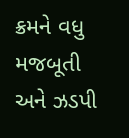ક્રમને વધુ મજબૂતી અને ઝડપી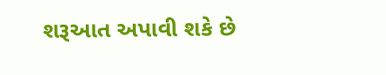શરૂઆત અપાવી શકે છે